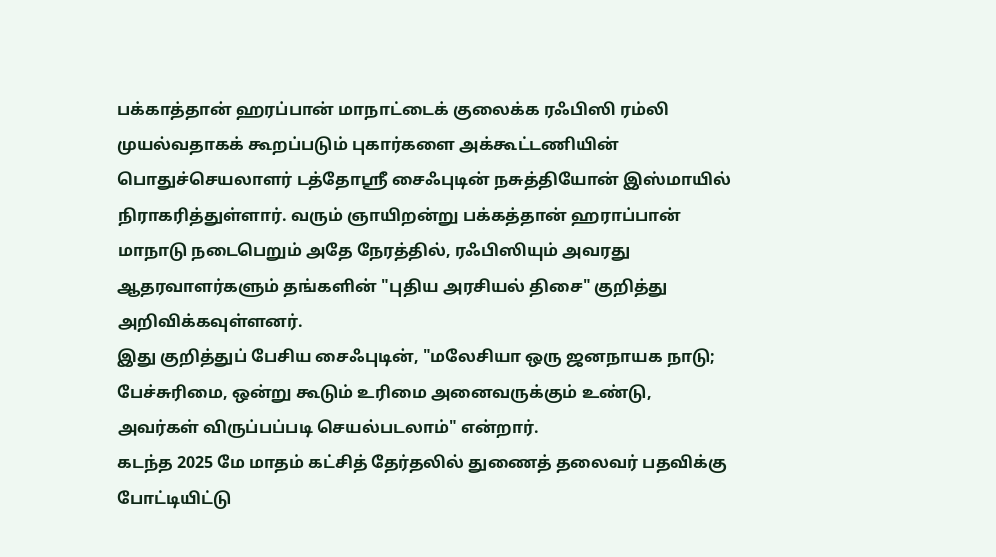பக்காத்தான் ஹரப்பான் மாநாட்டைக் குலைக்க ரஃபிஸி ரம்லி முயல்வதாகக் கூறப்படும் புகார்களை அக்கூட்டணியின் பொதுச்செயலாளர் டத்தோஸ்ரீ சைஃபுடின் நசுத்தியோன் இஸ்மாயில் நிராகரித்துள்ளார். வரும் ஞாயிறன்று பக்கத்தான் ஹராப்பான் மாநாடு நடைபெறும் அதே நேரத்தில், ரஃபிஸியும் அவரது ஆதரவாளர்களும் தங்களின் "புதிய அரசியல் திசை" குறித்து அறிவிக்கவுள்ளனர்.
இது குறித்துப் பேசிய சைஃபுடின், "மலேசியா ஒரு ஜனநாயக நாடு; பேச்சுரிமை, ஒன்று கூடும் உரிமை அனைவருக்கும் உண்டு, அவர்கள் விருப்பப்படி செயல்படலாம்" என்றார்.
கடந்த 2025 மே மாதம் கட்சித் தேர்தலில் துணைத் தலைவர் பதவிக்கு போட்டியிட்டு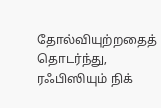தோல்வியுற்றதைத் தொடர்ந்து, ரஃபிஸியும் நிக்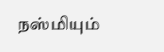நஸ்மியும்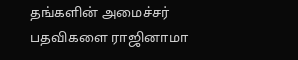தங்களின் அமைச்சர் பதவிகளை ராஜினாமா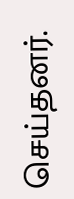செய்தனர்.